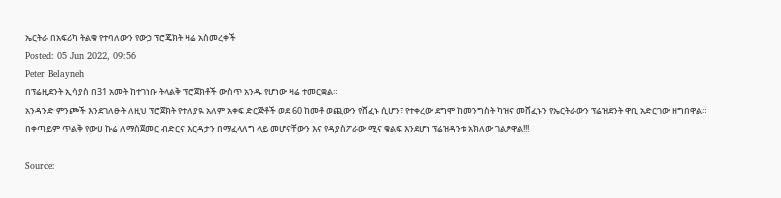ኤርትራ በአፍሪካ ትልቁ የተባለውን የውኃ ፕሮጄክት ዛሬ አስመረቀች
Posted: 05 Jun 2022, 09:56
Peter Belayneh
በፕሬዚደንት ኢሳያስ በ31 አመት ከተገነቡ ትላልቅ ፕሮጀክቶች ውስጥ አንዱ የሆነው ዛሬ ተመርቋል።
አንዳንድ ምንጮች እንደገለፁት ለዚህ ፕሮጀክት የተለያዪ አለም አቀፍ ድርጅቶች ወደ 60 ከመቶ ወጪውን የሸፈኑ ሲሆን፣ የተቀረው ደግሞ ከመንግስት ካዝና መሸፈኑን የኤርትራውን ፕሬዝደንት ዋቢ አድርገው ዘግበዋል።
በቀጣይም ጥልቅ የውሀ ኩሬ ለማስጀመር ብድርና እርዳታን በማፈላለግ ላይ መሆናቸውን እና የዳያስፖራው ሚና ቁልፍ እንደሆነ ፕሬዝዳንቱ አክለው ገልፆዋል!!!

Source: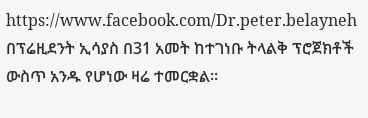https://www.facebook.com/Dr.peter.belayneh
በፕሬዚደንት ኢሳያስ በ31 አመት ከተገነቡ ትላልቅ ፕሮጀክቶች ውስጥ አንዱ የሆነው ዛሬ ተመርቋል።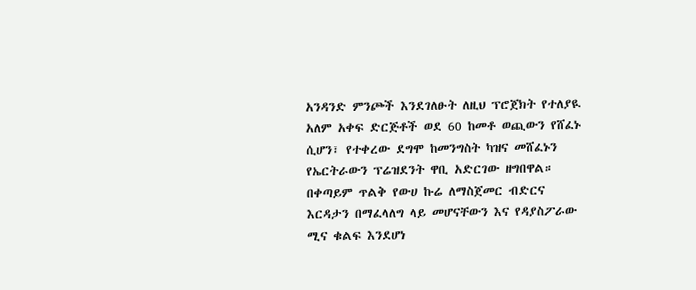አንዳንድ ምንጮች እንደገለፁት ለዚህ ፕሮጀክት የተለያዪ አለም አቀፍ ድርጅቶች ወደ 60 ከመቶ ወጪውን የሸፈኑ ሲሆን፣ የተቀረው ደግሞ ከመንግስት ካዝና መሸፈኑን የኤርትራውን ፕሬዝደንት ዋቢ አድርገው ዘግበዋል።
በቀጣይም ጥልቅ የውሀ ኩሬ ለማስጀመር ብድርና እርዳታን በማፈላለግ ላይ መሆናቸውን እና የዳያስፖራው ሚና ቁልፍ እንደሆነ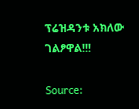ፕሬዝዳንቱ አክለው ገልፆዋል!!!

Source: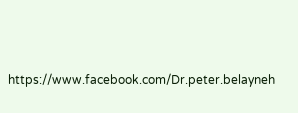https://www.facebook.com/Dr.peter.belayneh